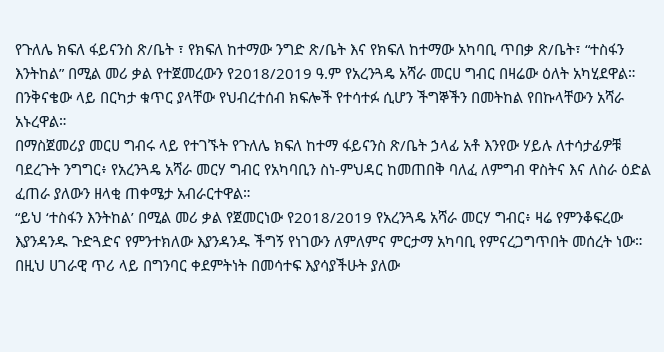የጉለሌ ክፍለ ፋይናንስ ጽ/ቤት ፣ የክፍለ ከተማው ንግድ ጽ/ቤት እና የክፍለ ከተማው አካባቢ ጥበቃ ጽ/ቤት፣ “ተስፋን እንትከል” በሚል መሪ ቃል የተጀመረውን የ2018/2019 ዓ.ም የአረንጓዴ አሻራ መርሀ ግብር በዛሬው ዕለት አካሂደዋል።
በንቅናቄው ላይ በርካታ ቁጥር ያላቸው የህብረተሰብ ክፍሎች የተሳተፉ ሲሆን ችግኞችን በመትከል የበኩላቸውን አሻራ አኑረዋል።
በማስጀመሪያ መርሀ ግብሩ ላይ የተገኙት የጉለሌ ክፍለ ከተማ ፋይናንስ ጽ/ቤት ኃላፊ አቶ እንየው ሃይሉ ለተሳታፊዎቹ ባደረጉት ንግግር፥ የአረንጓዴ አሻራ መርሃ ግብር የአካባቢን ስነ-ምህዳር ከመጠበቅ ባለፈ ለምግብ ዋስትና እና ለስራ ዕድል ፈጠራ ያለውን ዘላቂ ጠቀሜታ አብራርተዋል።
“ይህ ‘ተስፋን እንትከል’ በሚል መሪ ቃል የጀመርነው የ2018/2019 የአረንጓዴ አሻራ መርሃ ግብር፥ ዛሬ የምንቆፍረው እያንዳንዱ ጉድጓድና የምንተክለው እያንዳንዱ ችግኝ የነገውን ለምለምና ምርታማ አካባቢ የምናረጋግጥበት መሰረት ነው። በዚህ ሀገራዊ ጥሪ ላይ በግንባር ቀደምትነት በመሳተፍ እያሳያችሁት ያለው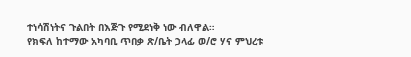ተነሳሽነትና ጉልበት በእጅጉ የሚደነቅ ነው ብለዋል።
የክፍለ ከተማው አካባቢ ጥበቃ ጽ/ቤት ኃላፊ ወ/ሮ ሃና ምህረቱ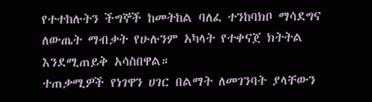የተተከሉትን ችግኞች ከመትከል ባለፈ ተንከባክቦ ማሳደግና ለውጤት ማብቃት የሁሉንም አካላት የተቀናጀ ክትትል እንደሚጠይቅ አሳስበዋል።
ተጠቃሚዎች የነገዋን ሀገር በልማት ለመገንባት ያላቸውን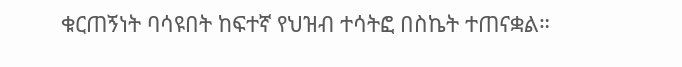ቁርጠኝነት ባሳዩበት ከፍተኛ የህዝብ ተሳትፎ በስኬት ተጠናቋል።